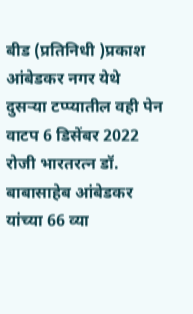बीड (प्रतिनिधी )प्रकाश आंबेडकर नगर येथे दुसऱ्या टप्प्यातील वही पेन वाटप 6 डिसेंबर 2022 रोजी भारतरत्न डॉ. बाबासाहेब आंबेडकर यांच्या 66 व्या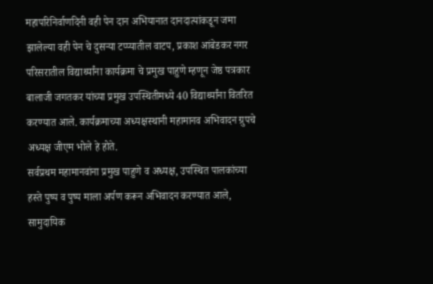महापरिनिर्वाणदिनी वही पेन दान अभियानात दानदात्यांकडून जमा झालेल्या वही पेन चे दुसऱ्या टप्प्यातील वाटप, प्रकाश आंबेडकर नगर परिसरातील विद्यार्थ्यांना कार्यक्रमा चे प्रमुख पाहुणे म्हणून जेष्ठ पत्रकार बालाजी जगतकर यांच्या प्रमुख उपस्थितीमध्ये 40 विद्यार्थ्यांना वितरित करण्यात आले. कार्यक्रमाच्या अध्यक्षस्थानी महामानव अभिवादन ग्रुपचे अध्यक्ष जीएम भोले हे होते.
सर्वप्रथम महामानवांना प्रमुख पाहुणे व अध्यक्ष, उपस्थित पालकांच्या हस्ते पुष्प व पुष्प माला अर्पण करून अभिवादन करण्यात आले, सामुदायिक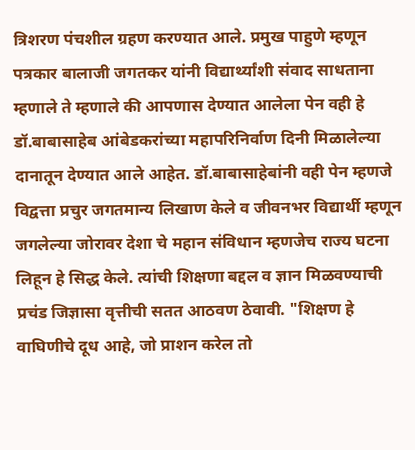त्रिशरण पंचशील ग्रहण करण्यात आले. प्रमुख पाहुणे म्हणून पत्रकार बालाजी जगतकर यांनी विद्यार्थ्यांशी संवाद साधताना म्हणाले ते म्हणाले की आपणास देण्यात आलेला पेन वही हे डॉ.बाबासाहेब आंबेडकरांच्या महापरिनिर्वाण दिनी मिळालेल्या दानातून देण्यात आले आहेत. डॉ.बाबासाहेबांनी वही पेन म्हणजे विद्वत्ता प्रचुर जगतमान्य लिखाण केले व जीवनभर विद्यार्थी म्हणून जगलेल्या जोरावर देशा चे महान संविधान म्हणजेच राज्य घटना लिहून हे सिद्ध केले. त्यांची शिक्षणा बद्दल व ज्ञान मिळवण्याची प्रचंड जिज्ञासा वृत्तीची सतत आठवण ठेवावी. "शिक्षण हे वाघिणीचे दूध आहे, जो प्राशन करेल तो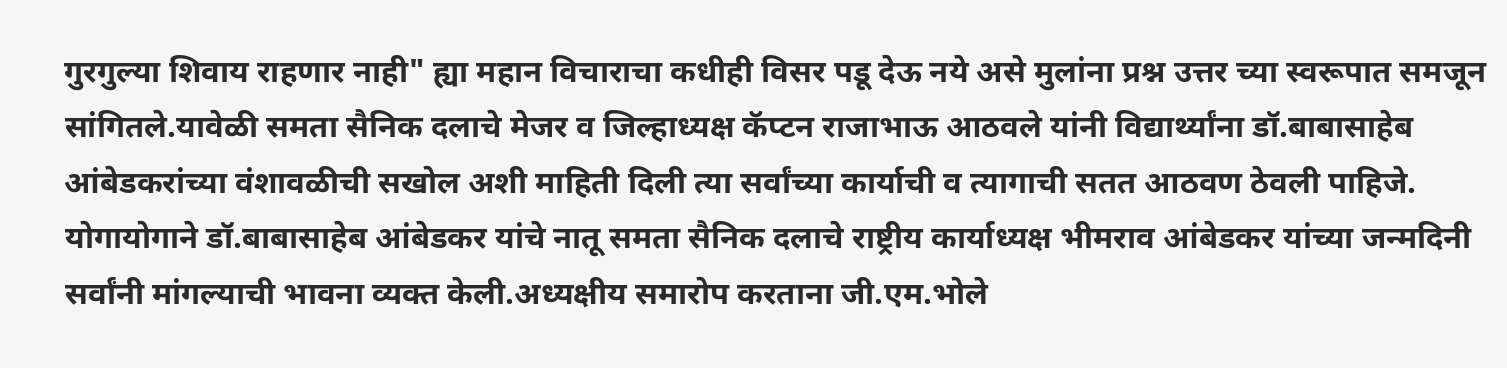गुरगुल्या शिवाय राहणार नाही" ह्या महान विचाराचा कधीही विसर पडू देऊ नये असे मुलांना प्रश्न उत्तर च्या स्वरूपात समजून सांगितले.यावेळी समता सैनिक दलाचे मेजर व जिल्हाध्यक्ष कॅप्टन राजाभाऊ आठवले यांनी विद्यार्थ्यांना डॉ.बाबासाहेब आंबेडकरांच्या वंशावळीची सखोल अशी माहिती दिली त्या सर्वांच्या कार्याची व त्यागाची सतत आठवण ठेवली पाहिजे. योगायोगाने डॉ.बाबासाहेब आंबेडकर यांचे नातू समता सैनिक दलाचे राष्ट्रीय कार्याध्यक्ष भीमराव आंबेडकर यांच्या जन्मदिनी सर्वांनी मांगल्याची भावना व्यक्त केली.अध्यक्षीय समारोप करताना जी.एम.भोले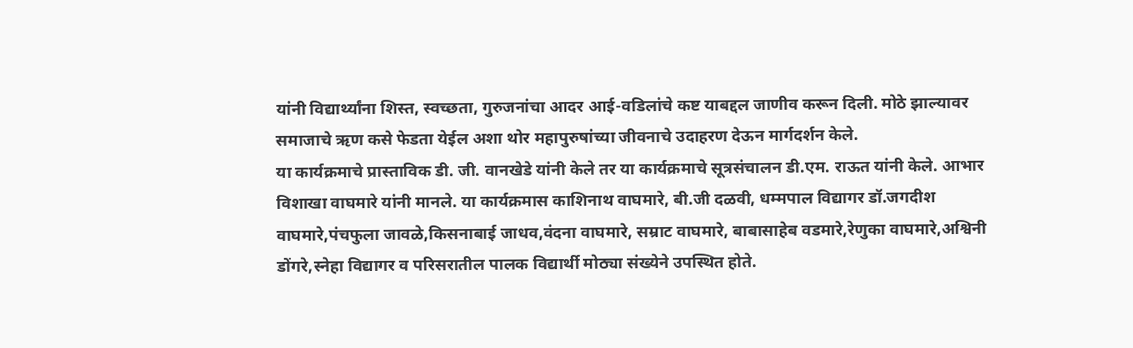यांनी विद्यार्थ्यांना शिस्त, स्वच्छता, गुरुजनांचा आदर आई-वडिलांचे कष्ट याबद्दल जाणीव करून दिली. मोठे झाल्यावर समाजाचे ऋण कसे फेडता येईल अशा थोर महापुरुषांच्या जीवनाचे उदाहरण देऊन मार्गदर्शन केले.
या कार्यक्रमाचे प्रास्ताविक डी. जी. वानखेडे यांनी केले तर या कार्यक्रमाचे सूत्रसंचालन डी.एम. राऊत यांनी केले. आभार विशाखा वाघमारे यांनी मानले. या कार्यक्रमास काशिनाथ वाघमारे, बी.जी दळवी, धम्मपाल विद्यागर डॉ.जगदीश वाघमारे,पंचफुला जावळे,किसनाबाई जाधव,वंदना वाघमारे, सम्राट वाघमारे, बाबासाहेब वडमारे,रेणुका वाघमारे,अश्विनी डोंगरे,स्नेहा विद्यागर व परिसरातील पालक विद्यार्थी मोठ्या संख्येने उपस्थित होते.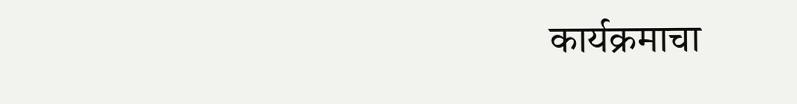कार्यक्रमाचा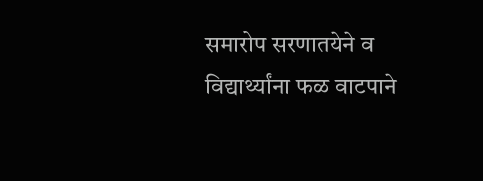समारोप सरणातयेने व विद्यार्थ्यांना फळ वाटपाने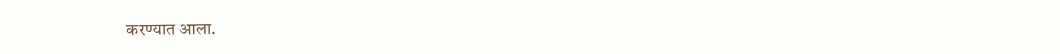करण्यात आला.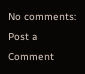No comments:
Post a Comment